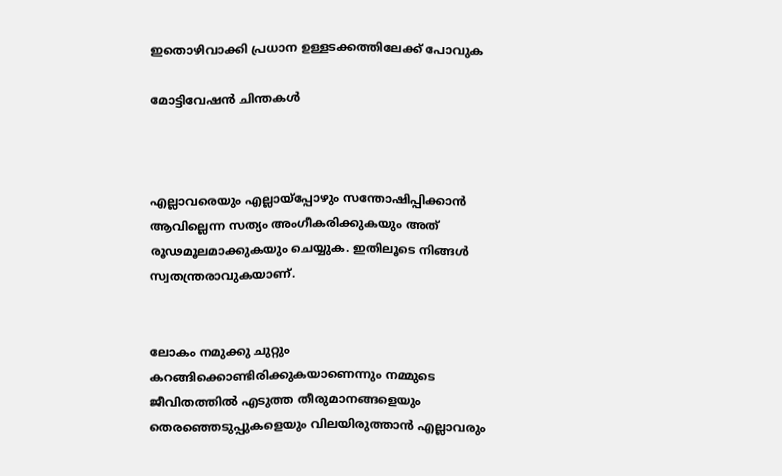ഇതൊഴിവാക്കി പ്രധാന ഉള്ളടക്കത്തിലേക്ക് പോവുക

മോട്ടിവേഷൻ ചിന്തകൾ



എല്ലാവരെയും എല്ലായ്‌പ്പോഴും സന്തോഷിപ്പിക്കാന്‍ ആവില്ലെന്ന സത്യം അംഗീകരിക്കുകയും അത് രൂഢമൂലമാക്കുകയും ചെയ്യുക. ഇതിലൂടെ നിങ്ങള്‍ സ്വതന്ത്രരാവുകയാണ്.


ലോകം നമുക്കു ചുറ്റും കറങ്ങിക്കൊണ്ടിരിക്കുകയാണെന്നും നമ്മുടെ ജീവിതത്തില്‍ എടുത്ത തീരുമാനങ്ങളെയും തെരഞ്ഞെടുപ്പുകളെയും വിലയിരുത്താന്‍ എല്ലാവരും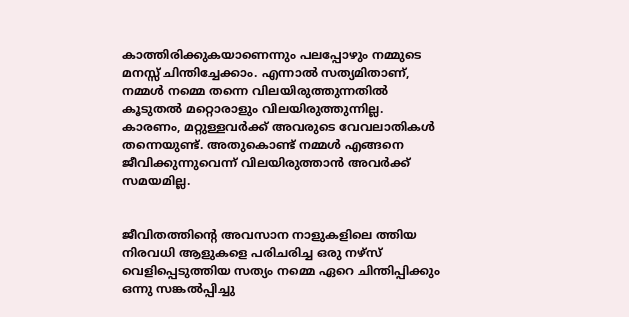കാത്തിരിക്കുകയാണെന്നും പലപ്പോഴും നമ്മുടെ മനസ്സ് ചിന്തിച്ചേക്കാം. എന്നാല്‍ സത്യമിതാണ്, നമ്മള്‍ നമ്മെ തന്നെ വിലയിരുത്തുന്നതില്‍ കൂടുതല്‍ മറ്റൊരാളും വിലയിരുത്തുന്നില്ല. കാരണം, മറ്റുള്ളവര്‍ക്ക് അവരുടെ വേവലാതികള്‍ തന്നെയുണ്ട്. അതുകൊണ്ട് നമ്മള്‍ എങ്ങനെ ജീവിക്കുന്നുവെന്ന് വിലയിരുത്താന്‍ അവർക്ക് സമയമില്ല.


ജീവിതത്തിൻ്റെ അവസാന നാളുകളിലെ ത്തിയ നിരവധി ആളുകളെ പരിചരിച്ച ഒരു നഴ്സ് വെളിപ്പെടുത്തിയ സത്യം നമ്മെ ഏറെ ചിന്തിപ്പിക്കും
ഒന്നു സങ്കൽപ്പിച്ചു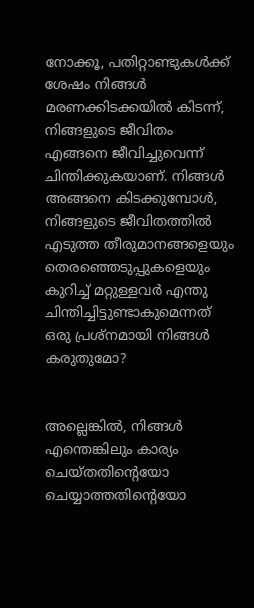നോക്കൂ, പതിറ്റാണ്ടുകള്‍ക്ക് ശേഷം നിങ്ങള്‍ മരണക്കിടക്കയിൽ കിടന്ന്, നിങ്ങളുടെ ജീവിതം എങ്ങനെ ജീവിച്ചുവെന്ന് ചിന്തിക്കുകയാണ്. നിങ്ങള്‍ അങ്ങനെ കിടക്കുമ്പോള്‍, നിങ്ങളുടെ ജീവിതത്തില്‍ എടുത്ത തീരുമാനങ്ങളെയും തെരഞ്ഞെടുപ്പുകളെയും കുറിച്ച് മറ്റുള്ളവര്‍ എന്തു ചിന്തിച്ചിട്ടുണ്ടാകുമെന്നത് ഒരു പ്രശ്‌നമായി നിങ്ങള്‍ കരുതുമോ?


അല്ലെങ്കില്‍, നിങ്ങള്‍ എന്തെങ്കിലും കാര്യം ചെയ്തതിൻ്റെയോ ചെയ്യാത്തതിൻ്റെയോ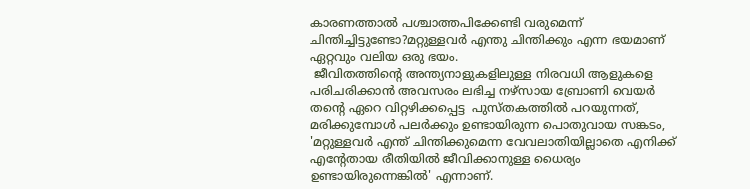കാരണത്താല്‍ പശ്ചാത്തപിക്കേണ്ടി വരുമെന്ന് ചിന്തിച്ചിട്ടുണ്ടോ?മറ്റുള്ളവര്‍ എന്തു ചിന്തിക്കും എന്ന ഭയമാണ് ഏറ്റവും വലിയ ഒരു ഭയം.
 ജീവിതത്തിന്റെ അന്ത്യനാളുകളിലുള്ള നിരവധി ആളുകളെ പരിചരിക്കാന്‍ അവസരം ലഭിച്ച നഴ്‌സായ ബ്രോണി വെയര്‍ തന്റെ ഏറെ വിറ്റഴിക്കപ്പെട്ട  പുസ്തകത്തില്‍ പറയുന്നത്, മരിക്കുമ്പോള്‍ പലര്‍ക്കും ഉണ്ടായിരുന്ന പൊതുവായ സങ്കടം, 'മറ്റുള്ളവര്‍ എന്ത് ചിന്തിക്കുമെന്ന വേവലാതിയില്ലാതെ എനിക്ക് എന്റേതായ രീതിയില്‍ ജീവിക്കാനുള്ള ധൈര്യം ഉണ്ടായിരുന്നെങ്കില്‍' എന്നാണ്.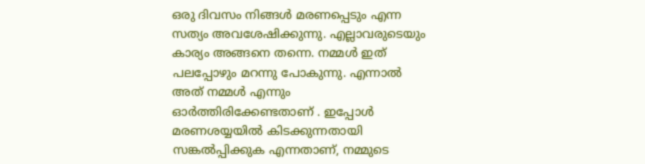ഒരു ദിവസം നിങ്ങള്‍ മരണപ്പെടും എന്ന സത്യം അവശേഷിക്കുന്നു. എല്ലാവരുടെയും കാര്യം അങ്ങനെ തന്നെ. നമ്മള്‍ ഇത് പലപ്പോഴും മറന്നു പോകുന്നു. എന്നാല്‍ അത് നമ്മള്‍ എന്നും ഓര്‍ത്തിരിക്കേണ്ടതാണ് . ഇപ്പോള്‍ മരണശയ്യയില്‍ കിടക്കുന്നതായി സങ്കല്‍പ്പിക്കുക എന്നതാണ്, നമ്മുടെ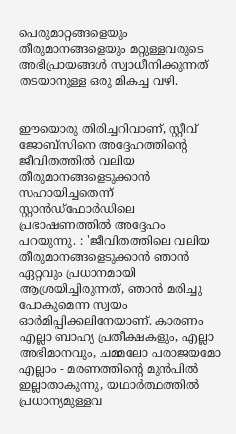പെരുമാറ്റങ്ങളെയും തീരുമാനങ്ങളെയും മറ്റുള്ളവരുടെ അഭിപ്രായങ്ങള്‍ സ്വാധീനിക്കുന്നത് തടയാനുള്ള ഒരു മികച്ച വഴി.


ഈയൊരു തിരിച്ചറിവാണ്, സ്റ്റീവ് ജോബ്‌സിനെ അദ്ദേഹത്തിന്റെ ജീവിതത്തിൽ വലിയ തീരുമാനങ്ങളെടുക്കാന്‍ സഹായിച്ചതെന്ന് സ്റ്റാന്‍ഡ്‌ഫോര്‍ഡിലെ പ്രഭാഷണത്തില്‍ അദ്ദേഹം പറയുന്നു. : 'ജീവിതത്തിലെ വലിയ തീരുമാനങ്ങളെടുക്കാന്‍ ഞാന്‍ ഏറ്റവും പ്രധാനമായി ആശ്രയിച്ചിരുന്നത്, ഞാന്‍ മരിച്ചു പോകുമെന്ന സ്വയം ഓര്‍മിപ്പിക്കലിനേയാണ്. കാരണം എല്ലാ ബാഹ്യ പ്രതീക്ഷകളും, എല്ലാ അഭിമാനവും, ചമ്മലോ പരാജയമോ എല്ലാം - മരണത്തിന്റെ മുൻപിൽ ഇല്ലാതാകുന്നു, യഥാർത്ഥത്തിൽ പ്രധാന്യമുള്ളവ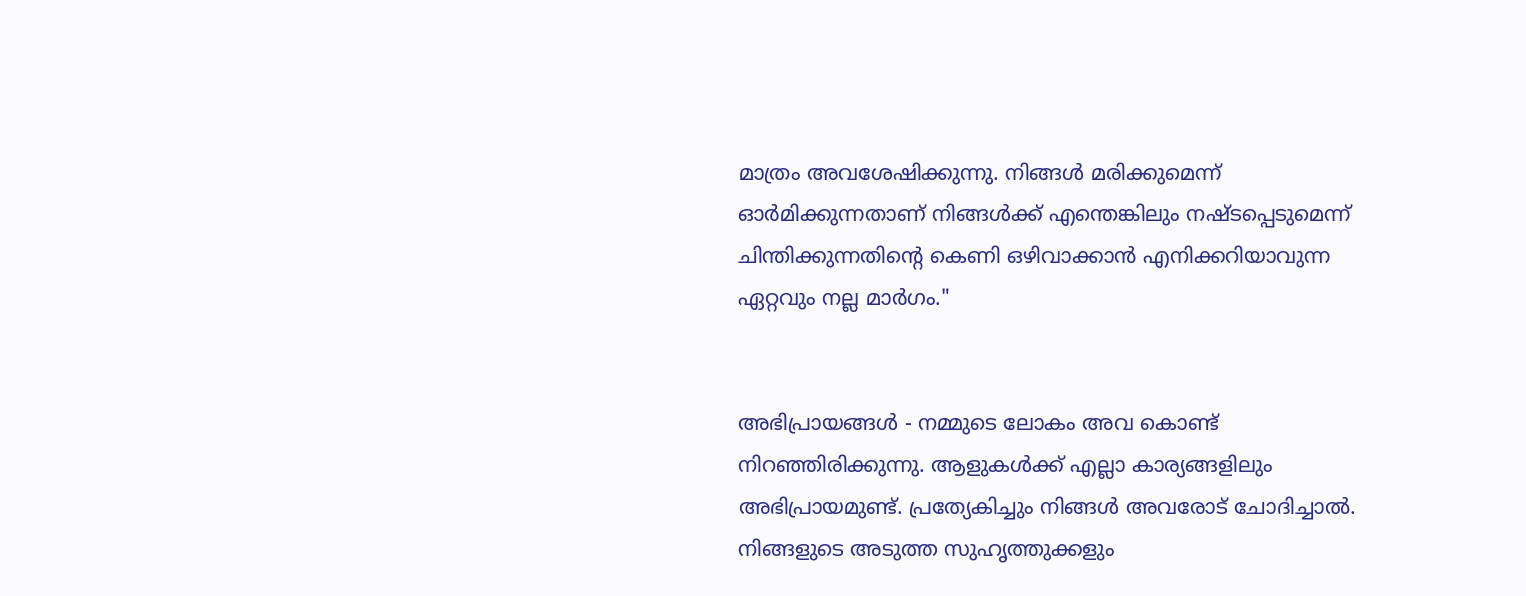മാത്രം അവശേഷിക്കുന്നു. നിങ്ങൾ മരിക്കുമെന്ന് ഓർമിക്കുന്നതാണ് നിങ്ങൾക്ക് എന്തെങ്കിലും നഷ്ടപ്പെടുമെന്ന് ചിന്തിക്കുന്നതിന്റെ കെണി ഒഴിവാക്കാൻ എനിക്കറിയാവുന്ന ഏറ്റവും നല്ല മാർഗം."


അഭിപ്രായങ്ങൾ - നമ്മുടെ ലോകം അവ കൊണ്ട് നിറഞ്ഞിരിക്കുന്നു. ആളുകള്‍ക്ക് എല്ലാ കാര്യങ്ങളിലും അഭിപ്രായമുണ്ട്. പ്രത്യേകിച്ചും നിങ്ങള്‍ അവരോട് ചോദിച്ചാൽ. നിങ്ങളുടെ അടുത്ത സുഹൃത്തുക്കളും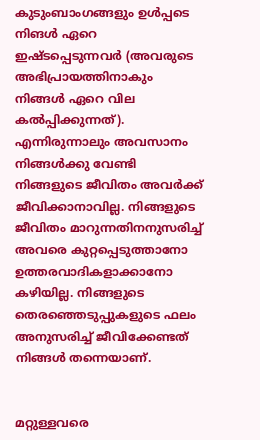കുടുംബാംഗങ്ങളും ഉൾപ്പടെ നിങൾ ഏറെ ഇഷ്ടപ്പെടുന്നവർ (അവരുടെ അഭിപ്രായത്തിനാകും നിങ്ങള്‍ ഏറെ വില കല്‍പ്പിക്കുന്നത്). എന്നിരുന്നാലും അവസാനം നിങ്ങള്‍ക്കു വേണ്ടി നിങ്ങളുടെ ജീവിതം അവര്‍ക്ക് ജീവിക്കാനാവില്ല. നിങ്ങളുടെ ജീവിതം മാറുന്നതിനനുസരിച്ച് അവരെ കുറ്റപ്പെടുത്താനോ ഉത്തരവാദികളാക്കാനോ കഴിയില്ല. നിങ്ങളുടെ തെരഞ്ഞെടുപ്പുകളുടെ ഫലം അനുസരിച്ച് ജീവിക്കേണ്ടത് നിങ്ങള്‍ തന്നെയാണ്.


മറ്റുള്ളവരെ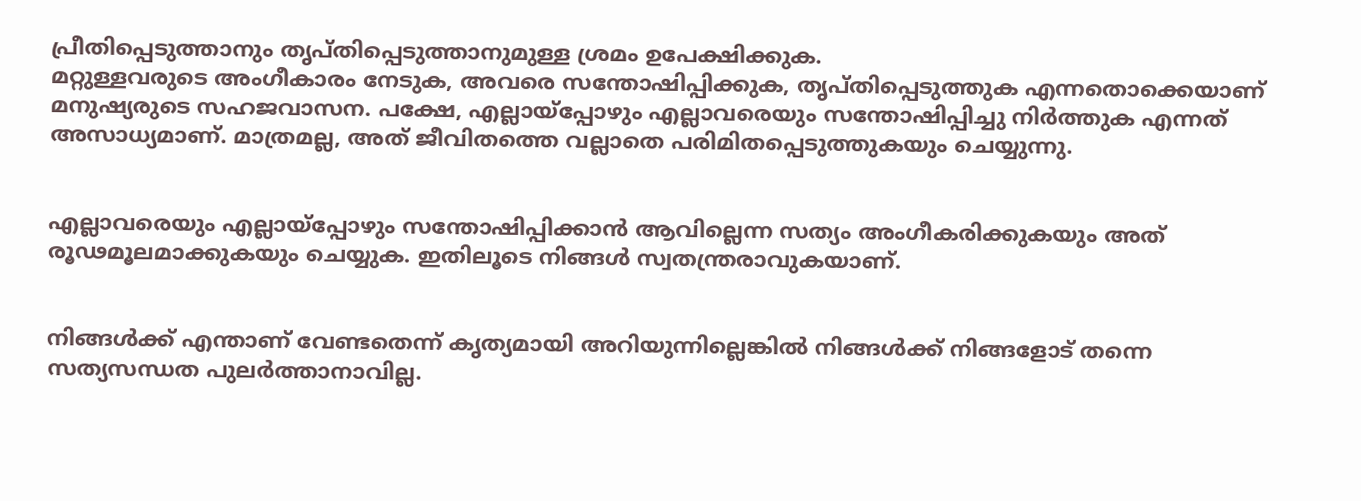പ്രീതിപ്പെടുത്താനും തൃപ്തിപ്പെടുത്താനുമുള്ള ശ്രമം ഉപേക്ഷിക്കുക.
മറ്റുള്ളവരുടെ അംഗീകാരം നേടുക, അവരെ സന്തോഷിപ്പിക്കുക, തൃപ്തിപ്പെടുത്തുക എന്നതൊക്കെയാണ് മനുഷ്യരുടെ സഹജവാസന. പക്ഷേ, എല്ലായ്‌പ്പോഴും എല്ലാവരെയും സന്തോഷിപ്പിച്ചു നിര്‍ത്തുക എന്നത് അസാധ്യമാണ്. മാത്രമല്ല, അത് ജീവിതത്തെ വല്ലാതെ പരിമിതപ്പെടുത്തുകയും ചെയ്യുന്നു.


എല്ലാവരെയും എല്ലായ്‌പ്പോഴും സന്തോഷിപ്പിക്കാന്‍ ആവില്ലെന്ന സത്യം അംഗീകരിക്കുകയും അത് രൂഢമൂലമാക്കുകയും ചെയ്യുക. ഇതിലൂടെ നിങ്ങള്‍ സ്വതന്ത്രരാവുകയാണ്.


നിങ്ങള്‍ക്ക് എന്താണ് വേണ്ടതെന്ന് കൃത്യമായി അറിയുന്നില്ലെങ്കില്‍ നിങ്ങള്‍ക്ക് നിങ്ങളോട് തന്നെ സത്യസന്ധത പുലര്‍ത്താനാവില്ല.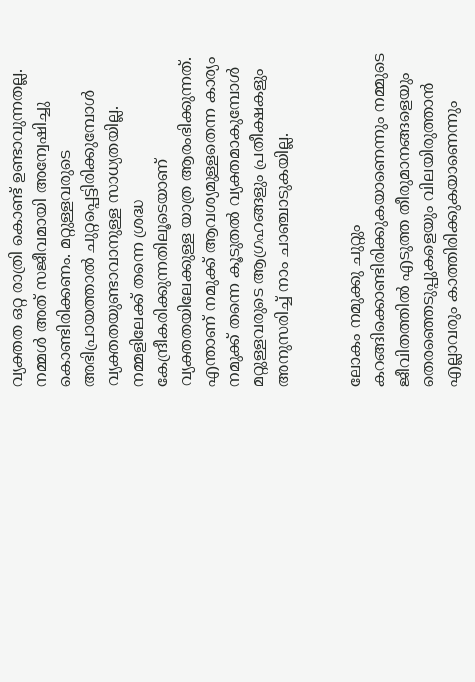വ്യക്തത ഒറ്റ രാത്രി കൊണ്ട് ഉണ്ടാവുന്നതല്ല. നമ്മള്‍ അത് സജീവമായി അന്വേഷിച്ചു കൊണ്ടിരിക്കണം. മറ്റുള്ളവരുടെ അഭിപ്രായത്താല്‍ ചുറ്റപ്പെട്ടിരിക്കുമ്പോള്‍ വ്യക്തതയുണ്ടാവാനുള്ള സാധ്യതയില്ല. നമ്മളിലേക്ക് തന്നെ ശ്രദ്ധ കേന്ദ്രീകരിക്കുന്നതിലൂടെയാണ് വ്യക്തതയിലേക്കുള്ള യാത്ര ആരംഭിക്കുന്നത്. എന്താണ് നമുക്ക് ആവശ്യമുള്ളതെന്ന കാര്യം നമുക്ക് തന്നെ കൂടുതല്‍ വ്യക്തമാകുമ്പോള്‍ മറ്റുള്ളവരുടെ ആഗ്രഹങ്ങളും പ്രതീക്ഷകളും അനുസരിച്ച് നാം ചാഞ്ചാടുകയില്ല.


ലോകം നമുക്കു ചുറ്റും കറങ്ങിക്കൊണ്ടിരിക്കുകയാണെന്നും നമ്മുടെ ജീവിതത്തില്‍ എടുത്ത തീരുമാനങ്ങളെയും തെരഞ്ഞെടുപ്പുകളെയും വിലയിരുത്താന്‍ എല്ലാവരും കാത്തിരിക്കുകയാണെന്നും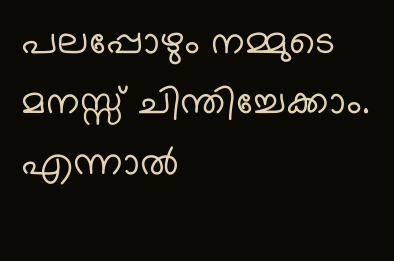പലപ്പോഴും നമ്മുടെ മനസ്സ് ചിന്തിച്ചേക്കാം. എന്നാല്‍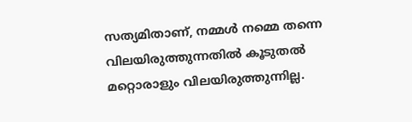സത്യമിതാണ്, നമ്മള്‍ നമ്മെ തന്നെ വിലയിരുത്തുന്നതില്‍ കൂടുതല്‍ മറ്റൊരാളും വിലയിരുത്തുന്നില്ല.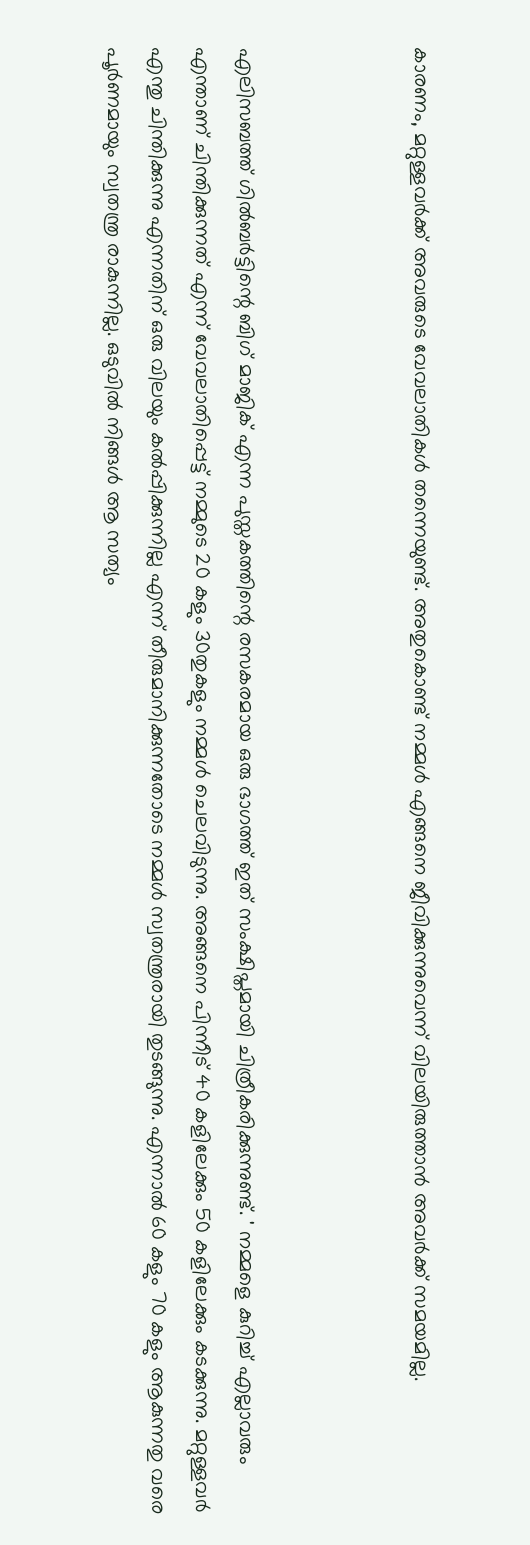കാരണം, മറ്റുള്ളവര്‍ക്ക് അവരുടെ വേവലാതികള്‍ തന്നെയുണ്ട്. അതുകൊണ്ട് നമ്മള്‍ എങ്ങനെ ജീവിക്കുന്നുവെന്ന് വിലയിരുത്താന്‍ അവർക്ക് സമയമില്ല.



എലിസബത്ത് ഗില്‍ബര്‍ട്ടിന്റെ ബിഗ് മാജിക് എന്ന പുസ്തകത്തിന്റെ രസകരമായ ഒരു ഭാഗത്ത് ഇത് സംക്ഷിപ്തമായി ചിത്രീകരിക്കുന്നുണ്ട്. ' നമ്മളെ കുറിച്ച് എല്ലാവരും എന്താണ് ചിന്തിക്കുന്നത് എന്ന് വേവലാതിപ്പെട്ട് നമ്മുടെ 20 കളും 30തുകളും നമ്മള്‍ ചെലവിടുന്നു. അങ്ങനെ പിന്നീട് 40 കളിലേക്കും 50 കളിലേക്കും കടക്കുന്നു. മറ്റുള്ളവര്‍ എന്തു ചിന്തിക്കുന്നു എന്നതിന് ഒരു വിലയും കല്‍പ്പിക്കുന്നില്ല എന്ന് തീരുമാനിക്കുന്നതോടെ നമ്മള്‍ സ്വതന്ത്രരായി തുടങ്ങുന്നു. എന്നാല്‍ 60 കളും 70 കളും ആകുന്നതു വരെ പൂര്‍ണമായും സ്വതന്ത്ര രാകുന്നില്ല. ഒടുവില്‍ നിങ്ങള്‍ ആ സത്യം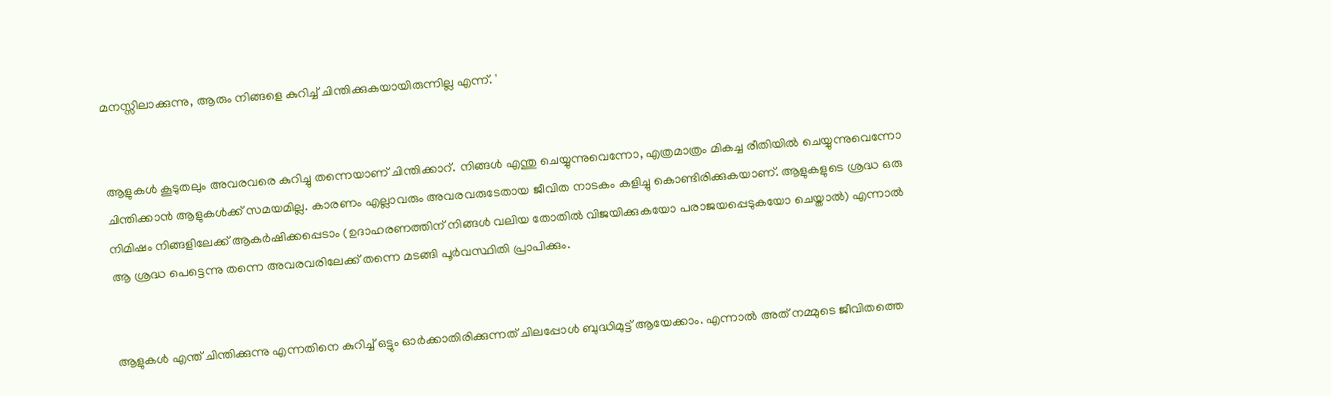മനസ്സിലാക്കുന്നു, ആരും നിങ്ങളെ കുറിച്ച് ചിന്തിക്കുകയായിരുന്നില്ല എന്ന്. '


ആളുകള്‍ കൂടുതലും അവരവരെ കുറിച്ചു തന്നെയാണ് ചിന്തിക്കാറ്. നിങ്ങള്‍ എന്തു ചെയ്യുന്നുവെന്നോ, എത്രമാത്രം മികച്ച രീതിയില്‍ ചെയ്യുന്നുവെന്നോ ചിന്തിക്കാന്‍ ആളുകള്‍ക്ക് സമയമില്ല. കാരണം എല്ലാവരും അവരവരുടേതായ ജീവിത നാടകം കളിച്ചു കൊണ്ടിരിക്കുകയാണ്. ആളുകളുടെ ശ്രദ്ധ ഒരു നിമിഷം നിങ്ങളിലേക്ക് ആകര്‍ഷിക്കപ്പെടാം (ഉദാഹരണത്തിന് നിങ്ങള്‍ വലിയ തോതില്‍ വിജയിക്കുകയോ പരാജയപ്പെടുകയോ ചെയ്താല്‍) എന്നാല്‍ ആ ശ്രദ്ധ പെട്ടെന്നു തന്നെ അവരവരിലേക്ക് തന്നെ മടങ്ങി പൂര്‍വസ്ഥിതി പ്രാപിക്കും.


ആളുകൾ എന്ത് ചിന്തിക്കുന്നു എന്നതിനെ കുറിച്ച് ഒട്ടും ഓർക്കാതിരിക്കുന്നത് ചിലപ്പോൾ ബുദ്ധിമുട്ട് ആയേക്കാം. എന്നാൽ അത് നമ്മുടെ ജീവിതത്തെ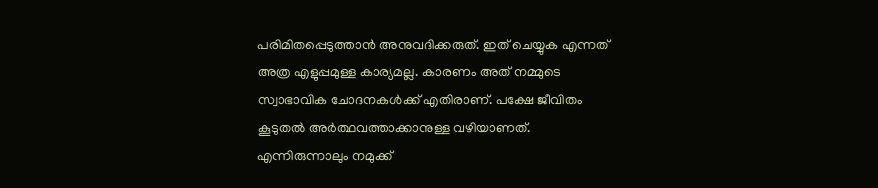പരിമിതപ്പെടുത്താൻ അനുവദിക്കരുത്. ഇത് ചെയ്യുക എന്നത് അത്ര എളുപ്പമുള്ള കാര്യമല്ല. കാരണം അത് നമ്മുടെ സ്വാഭാവിക ചോദനകള്‍ക്ക് എതിരാണ്. പക്ഷേ ജീവിതം കൂടുതല്‍ അര്‍ത്ഥവത്താക്കാനുള്ള വഴിയാണത്. എന്നിരുന്നാലും നമുക്ക്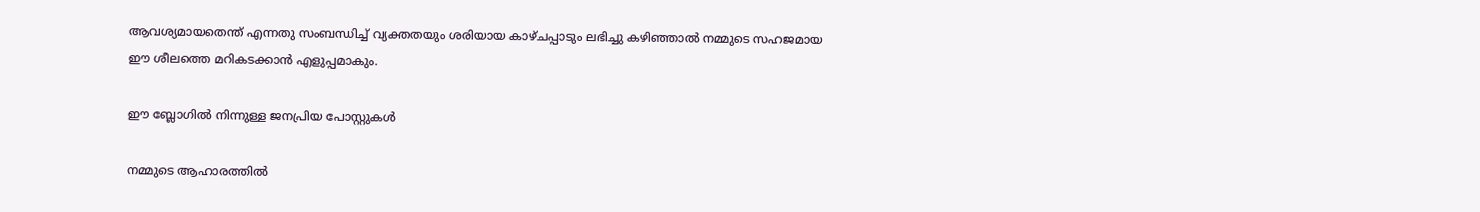ആവശ്യമായതെന്ത് എന്നതു സംബന്ധിച്ച് വ്യക്തതയും ശരിയായ കാഴ്ചപ്പാടും ലഭിച്ചു കഴിഞ്ഞാല്‍ നമ്മുടെ സഹജമായ ഈ ശീലത്തെ മറികടക്കാൻ എളുപ്പമാകും.

ഈ ബ്ലോഗിൽ നിന്നുള്ള ജനപ്രിയ പോസ്റ്റുകള്‍‌

നമ്മുടെ ആഹാരത്തിൽ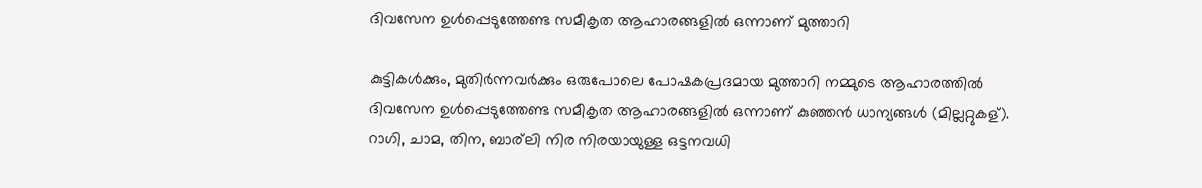ദിവസേന ഉൾപ്പെടുത്തേണ്ട സമീകൃത ആഹാരങ്ങളിൽ ഒന്നാണ് മുത്താറി

കുട്ടികള്‍ക്കും, മുതിര്‍ന്നവര്‍ക്കും ഒരുപോലെ പോഷകപ്രദമായ മുത്താറി നമ്മുടെ ആഹാരത്തിൽ ദിവസേന ഉൾപ്പെടുത്തേണ്ട സമീകൃത ആഹാരങ്ങളിൽ ഒന്നാണ് കുഞ്ഞൻ ധാന്യങ്ങൾ (മില്ലറ്റുകള്). റാഗി, ചാമ, തിന, ബാര്ലി നിര നിരയായുള്ള ഒട്ടനവധി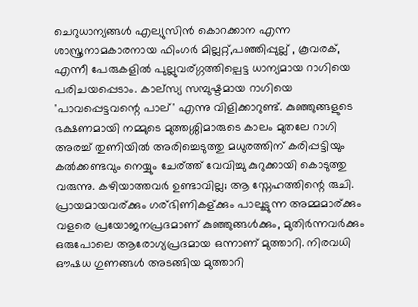ചെറുധാന്യങ്ങൾ എല്യുസിൻ കൊറക്കാന എന്ന ശാസ്ത്രനാമകാരനായ ഫിംഗർ മില്ലറ്റ്,പഞ്ഞിപ്പുല്ല് , കൂവരക്, എന്നീ പേരുകളിൽ പുല്ലുവര്ഗ്ഗത്തില്പെട്ട ധാന്യമായ റാഗിയെ പരിചയപ്പെടാം. കാല്സ്യ സമ്പുഷ്ടമായ റാഗിയെ 'പാവപ്പെട്ടവന്റെ പാല്' എന്നു വിളിക്കാറുണ്ട്. കുഞ്ഞുങ്ങളുടെ ഭക്ഷണമായി നമ്മുടെ മുത്തശ്ശിമാരുടെ കാലം മുതലേ റാഗി അരച്ച് തുണിയിൽ അരിച്ചെടുത്തു മധുരത്തിന് കരിപ്പട്ടിയും കൽക്കണ്ടവും നെയ്യും ചേര്ത്ത് വേവിച്ചു കുറുക്കായി കൊടുത്തു വരുന്നു. കഴിയാത്തവർ ഉണ്ടാവില്ല; ആ സ്നേഹത്തിന്റെ രുചി. പ്രായമായവര്ക്കും ഗര്ഭിണികള്ക്കും പാലൂട്ടുന്ന അമ്മമാര്ക്കും വളരെ പ്രയോജനപ്രദമാണ് കുഞ്ഞുങ്ങള്‍ക്കും, മുതിര്‍ന്നവര്‍ക്കും ഒരുപോലെ ആരോഗ്യപ്രദമായ ഒന്നാണ് മുത്താറി. നിരവധി ഔഷധ ഗുണങ്ങള്‍ അടങ്ങിയ മുത്താറി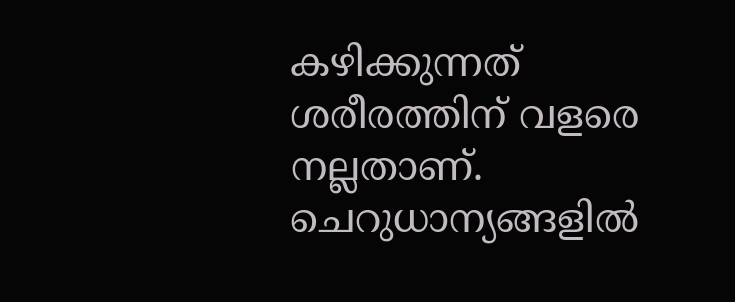കഴിക്കുന്നത് ശരീരത്തിന് വളരെ നല്ലതാണ്. ചെറുധാന്യങ്ങളില്‍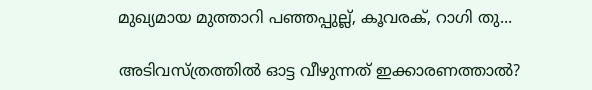മുഖ്യമായ മുത്താറി പഞ്ഞപ്പുല്ല്, കൂവരക്, റാഗി തു...

അടിവസ്ത്രത്തില്‍ ഓട്ട വീഴുന്നത് ഇക്കാരണത്താല്‍?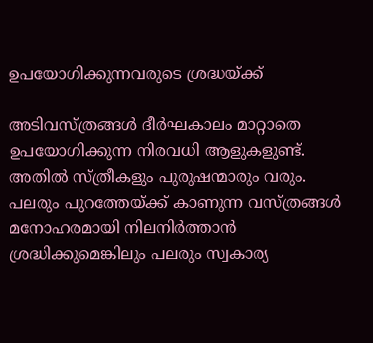ഉപയോഗിക്കുന്നവരുടെ ശ്രദ്ധയ്ക്ക്

അടിവസ്ത്രങ്ങള്‍ ദീര്‍ഘകാലം മാറ്റാതെ ഉപയോഗിക്കുന്ന നിരവധി ആളുകളുണ്ട്. അതില്‍ സ്ത്രീകളും പുരുഷന്മാരും വരും. പലരും പുറത്തേയ്ക്ക് കാണുന്ന വസ്ത്രങ്ങള്‍ മനോഹരമായി നിലനിര്‍ത്താന്‍ ശ്രദ്ധിക്കുമെങ്കിലും പലരും സ്വകാര്യ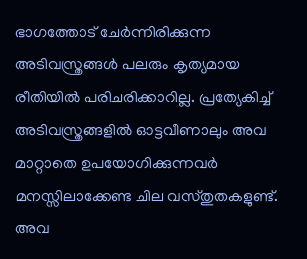ഭാഗത്തോട് ചേര്‍ന്നിരിക്കുന്ന അടിവസ്ത്രങ്ങള്‍ പലരും കൃത്യമായ രീതിയില്‍ പരിചരിക്കാറില്ല. പ്രത്യേകിച്ച്‌ അടിവസ്ത്രങ്ങളില്‍ ഓട്ടവീണാലും അവ മാറ്റാതെ ഉപയോഗിക്കുന്നവര്‍ മനസ്സിലാക്കേണ്ട ചില വസ്തുതകളുണ്ട്. അവ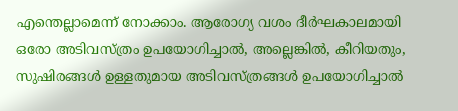എന്തെല്ലാമെന്ന് നോക്കാം. ആരോഗ്യ വശം ദീര്‍ഘകാലമായി ഒരോ അടിവസ്ത്രം ഉപയോഗിച്ചാല്‍, അല്ലെങ്കില്‍, കീറിയതും, സുഷിരങ്ങള്‍ ഉള്ളതുമായ അടിവസ്ത്രങ്ങള്‍ ഉപയോഗിച്ചാല്‍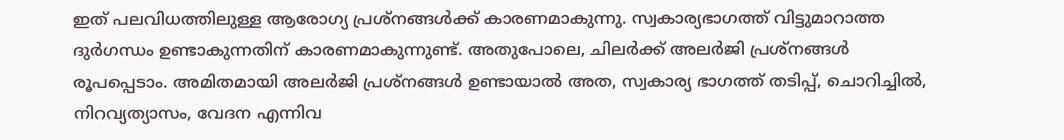ഇത് പലവിധത്തിലുള്ള ആരോഗ്യ പ്രശ്‌നങ്ങള്‍ക്ക് കാരണമാകുന്നു. സ്വകാര്യഭാഗത്ത് വിട്ടുമാറാത്ത ദുര്‍ഗന്ധം ഉണ്ടാകുന്നതിന് കാരണമാകുന്നുണ്ട്. അതുപോലെ, ചിലര്‍ക്ക് അലര്‍ജി പ്രശ്‌നങ്ങള്‍ രൂപപ്പെടാം. അമിതമായി അലര്‍ജി പ്രശ്‌നങ്ങള്‍ ഉണ്ടായാല്‍ അത, സ്വകാര്യ ഭാഗത്ത് തടിപ്പ്, ചൊറിച്ചില്‍, നിറവ്യത്യാസം, വേദന എന്നിവ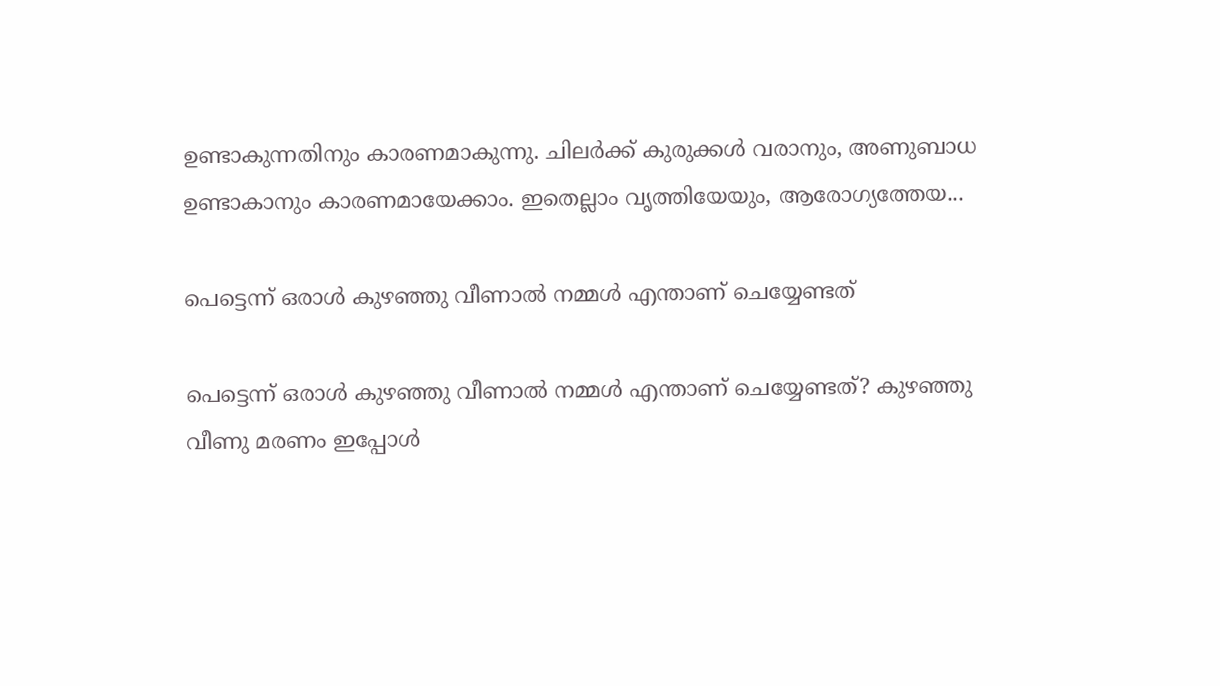ഉണ്ടാകുന്നതിനും കാരണമാകുന്നു. ചിലര്‍ക്ക് കുരുക്കള്‍ വരാനും, അണുബാധ ഉണ്ടാകാനും കാരണമായേക്കാം. ഇതെല്ലാം വൃത്തിയേയും, ആരോഗ്യത്തേയ...

പെട്ടെന്ന് ഒരാൾ കുഴഞ്ഞു വീണാൽ നമ്മൾ എന്താണ് ചെയ്യേണ്ടത്

പെട്ടെന്ന് ഒരാൾ കുഴഞ്ഞു വീണാൽ നമ്മൾ എന്താണ് ചെയ്യേണ്ടത്? കുഴഞ്ഞു വീണു മരണം ഇപ്പോള്‍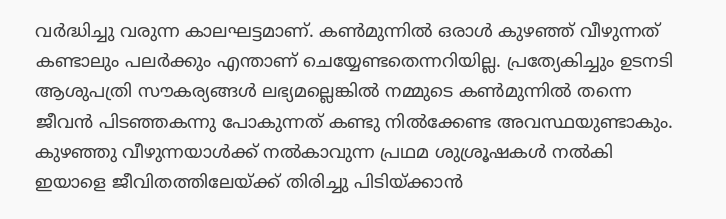വര്‍ദ്ധിച്ചു വരുന്ന കാലഘട്ടമാണ്. കണ്‍മുന്നില്‍ ഒരാള്‍ കുഴഞ്ഞ് വീഴുന്നത് കണ്ടാലും പലര്‍ക്കും എന്താണ് ചെയ്യേണ്ടതെന്നറിയില്ല. പ്രത്യേകിച്ചും ഉടനടി ആശുപത്രി സൗകര്യങ്ങള്‍ ലഭ്യമല്ലെങ്കില്‍ നമ്മുടെ കണ്‍മുന്നില്‍ തന്നെ ജീവന്‍ പിടഞ്ഞകന്നു പോകുന്നത് കണ്ടു നില്‍ക്കേണ്ട അവസ്ഥയുണ്ടാകും. കുഴഞ്ഞു വീഴുന്നയാള്‍ക്ക് നല്‍കാവുന്ന പ്രഥമ ശുശ്രൂഷകള്‍ നല്‍കി ഇയാളെ ജീവിതത്തിലേയ്ക്ക് തിരിച്ചു പിടിയ്ക്കാന്‍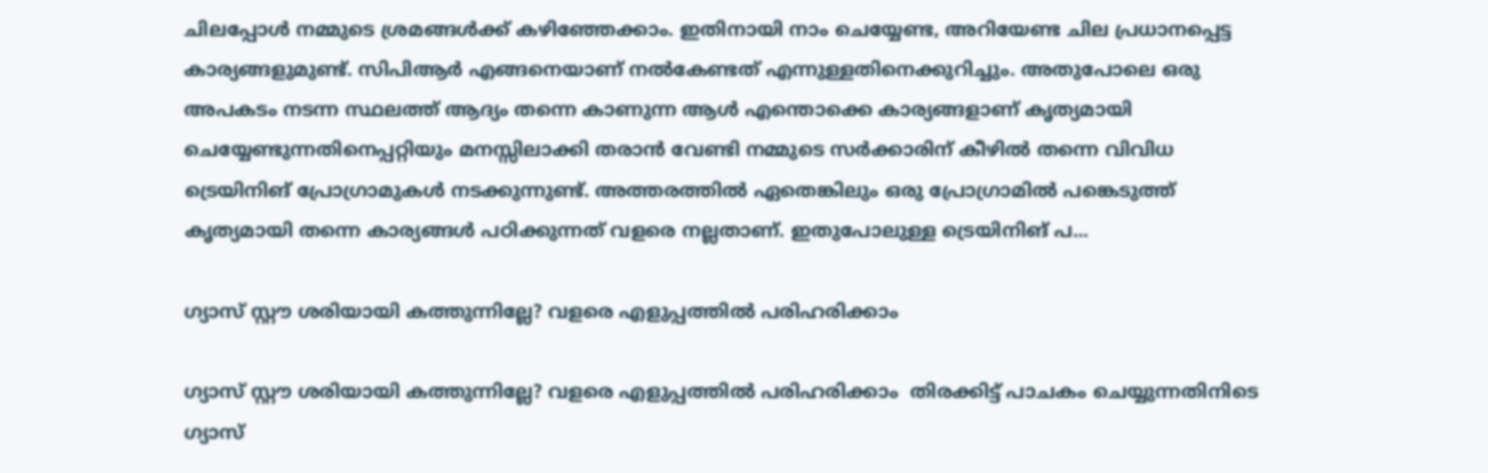ചിലപ്പോള്‍ നമ്മുടെ ശ്രമങ്ങള്‍ക്ക് കഴിഞ്ഞേക്കാം. ഇതിനായി നാം ചെയ്യേണ്ട, അറിയേണ്ട ചില പ്രധാനപ്പെട്ട കാര്യങ്ങളുമുണ്ട്. സിപിആർ എങ്ങനെയാണ് നൽകേണ്ടത് എന്നുള്ളതിനെക്കുറിച്ചും. അതുപോലെ ഒരു അപകടം നടന്ന സ്ഥലത്ത് ആദ്യം തന്നെ കാണുന്ന ആൾ എന്തൊക്കെ കാര്യങ്ങളാണ് കൃത്യമായി ചെയ്യേണ്ടുന്നതിനെപ്പറ്റിയും മനസ്സിലാക്കി തരാൻ വേണ്ടി നമ്മുടെ സർക്കാരിന് കീഴിൽ തന്നെ വിവിധ ട്രെയിനിങ് പ്രോഗ്രാമുകൾ നടക്കുന്നുണ്ട്. അത്തരത്തിൽ ഏതെങ്കിലും ഒരു പ്രോഗ്രാമിൽ പങ്കെടുത്ത്  കൃത്യമായി തന്നെ കാര്യങ്ങൾ പഠിക്കുന്നത് വളരെ നല്ലതാണ്. ഇതുപോലുള്ള ട്രെയിനിങ് പ...

ഗ്യാസ് സ്റ്റൗ ശരിയായി കത്തുന്നില്ലേ? വളരെ എളുപ്പത്തിൽ പരിഹരിക്കാം

ഗ്യാസ് സ്റ്റൗ ശരിയായി കത്തുന്നില്ലേ? വളരെ എളുപ്പത്തിൽ പരിഹരിക്കാം  തിരക്കിട്ട് പാചകം ചെയ്യുന്നതിനിടെ ഗ്യാസ്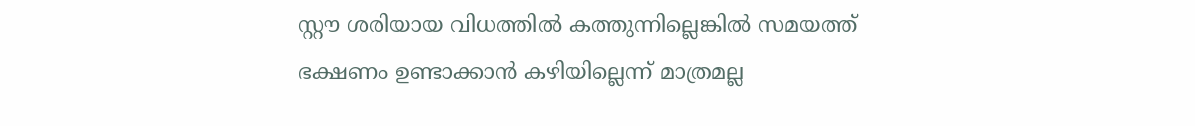സ്റ്റൗ ശരിയായ വിധത്തിൽ കത്തുന്നില്ലെങ്കിൽ സമയത്ത് ഭക്ഷണം ഉണ്ടാക്കാൻ കഴിയില്ലെന്ന് മാത്രമല്ല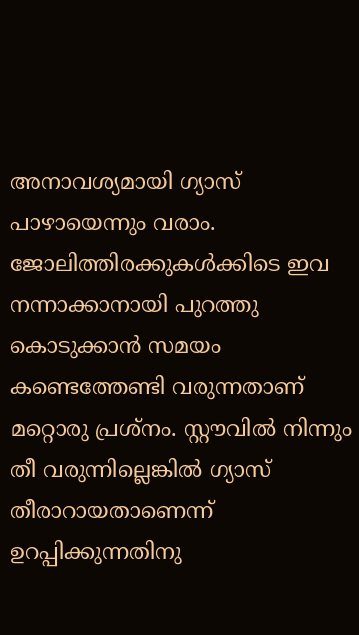അനാവശ്യമായി ഗ്യാസ് പാഴായെന്നും വരാം. ജോലിത്തിരക്കുകൾക്കിടെ ഇവ നന്നാക്കാനായി പുറത്തു കൊടുക്കാൻ സമയം കണ്ടെത്തേണ്ടി വരുന്നതാണ് മറ്റൊരു പ്രശ്നം. സ്റ്റൗവിൽ നിന്നും തീ വരുന്നില്ലെങ്കിൽ ഗ്യാസ് തീരാറായതാണെന്ന് ഉറപ്പിക്കുന്നതിനു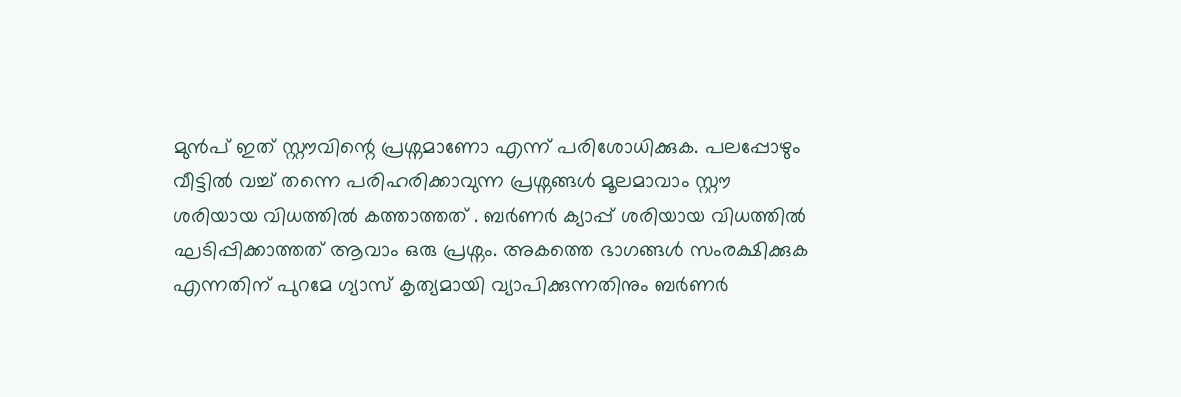മുൻപ് ഇത് സ്റ്റൗവിന്റെ പ്രശ്നമാണോ എന്ന് പരിശോധിക്കുക. പലപ്പോഴും വീട്ടിൽ വച്ച് തന്നെ പരിഹരിക്കാവുന്ന പ്രശ്നങ്ങൾ മൂലമാവാം സ്റ്റൗ ശരിയായ വിധത്തിൽ കത്താത്തത് . ബർണർ ക്യാപ്പ് ശരിയായ വിധത്തിൽ ഘടിപ്പിക്കാത്തത് ആവാം ഒരു പ്രശ്നം. അകത്തെ ഭാഗങ്ങൾ സംരക്ഷിക്കുക എന്നതിന് പുറമേ ഗ്യാസ് കൃത്യമായി വ്യാപിക്കുന്നതിനും ബർണർ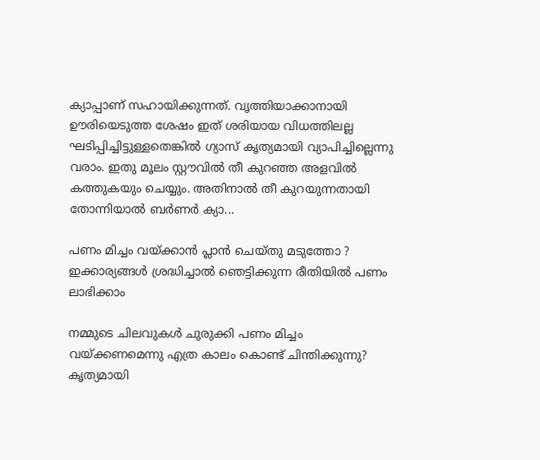ക്യാപ്പാണ് സഹായിക്കുന്നത്. വൃത്തിയാക്കാനായി ഊരിയെടുത്ത ശേഷം ഇത് ശരിയായ വിധത്തിലല്ല ഘടിപ്പിച്ചിട്ടുള്ളതെങ്കിൽ ഗ്യാസ് കൃത്യമായി വ്യാപിച്ചില്ലെന്നു വരാം. ഇതു മൂലം സ്റ്റൗവിൽ തീ കുറഞ്ഞ അളവിൽ കത്തുകയും ചെയ്യും. അതിനാൽ തീ കുറയുന്നതായി തോന്നിയാൽ ബർണർ ക്യാ...

പണം മിച്ചം വയ്ക്കാന്‍ പ്ലാന്‍ ചെയ്തു മടുത്തോ ? ഇക്കാര്യങ്ങള്‍ ശ്രദ്ധിച്ചാല്‍ ഞെട്ടിക്കുന്ന രീതിയില്‍ പണം ലാഭിക്കാം

നമ്മുടെ ചിലവുകള്‍ ചുരുക്കി പണം മിച്ചം വയ്ക്കണമെന്നു എത്ര കാലം കൊണ്ട് ചിന്തിക്കുന്നു? കൃത്യമായി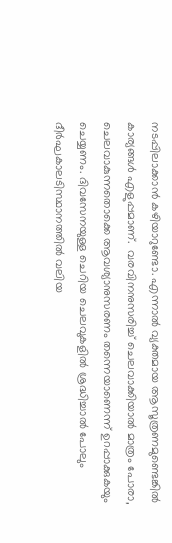നടപ്പിലാക്കാന്‍ കഴിയാറുണ്ടോ. എന്നാല്‍ വ്യക്തമായ ആസൂത്രണമുണ്ടെങ്കില്‍ കാര്യങ്ങള്‍ എളുപ്പമാണ്.  വരവിനനുസരിച്ച്‌ ചെലവാക്കിയാല്‍ മാത്രം പോരാ, ചെലവാകുന്നതൊക്കെ ആവശ്യാനുസരണം തന്നെയാണെന്ന് ഉറപ്പാക്കുകയും ചെയ്യണം. ദിവസേനയുള്ള ചെറിയ ചെലവുകളില്‍ ശ്രദ്ധിച്ചാല്‍ പോലും ദീര്‍ഘകാലടിസ്ഥാനത്തില്‍ വലിയ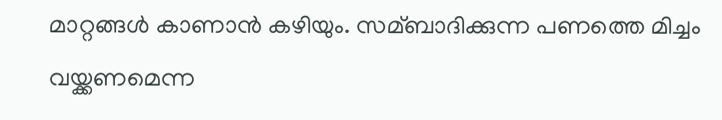മാറ്റങ്ങള്‍ കാണാന്‍ കഴിയും. സമ്ബാദിക്കുന്ന പണത്തെ മിച്ചം വയ്ക്കണമെന്ന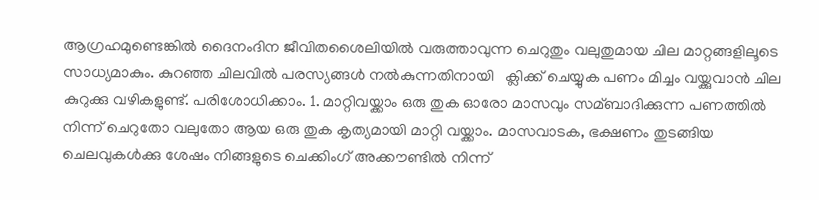ആഗ്രഹമുണ്ടെങ്കില്‍ ദൈനംദിന ജീവിതശൈലിയില്‍ വരുത്താവുന്ന ചെറുതും വലുതുമായ ചില മാറ്റങ്ങളിലൂടെ സാധ്യമാകും. കുറഞ്ഞ ചിലവിൽ പരസ്യങ്ങൾ നൽകുന്നതിനായി   ക്ലിക്ക് ചെയ്യുക പണം മിച്ചം വയ്ക്കുവാന്‍ ചില കുറുക്കു വഴികളുണ്ട്. പരിശോധിക്കാം. 1. മാറ്റിവയ്ക്കാം ഒരു തുക ഓരോ മാസവും സമ്ബാദിക്കുന്ന പണത്തില്‍ നിന്ന് ചെറുതോ വലുതോ ആയ ഒരു തുക കൃത്യമായി മാറ്റി വയ്ക്കാം. മാസവാടക, ഭക്ഷണം തുടങ്ങിയ ചെലവുകള്‍ക്കു ശേഷം നിങ്ങളുടെ ചെക്കിംഗ് അക്കൗണ്ടില്‍ നിന്ന്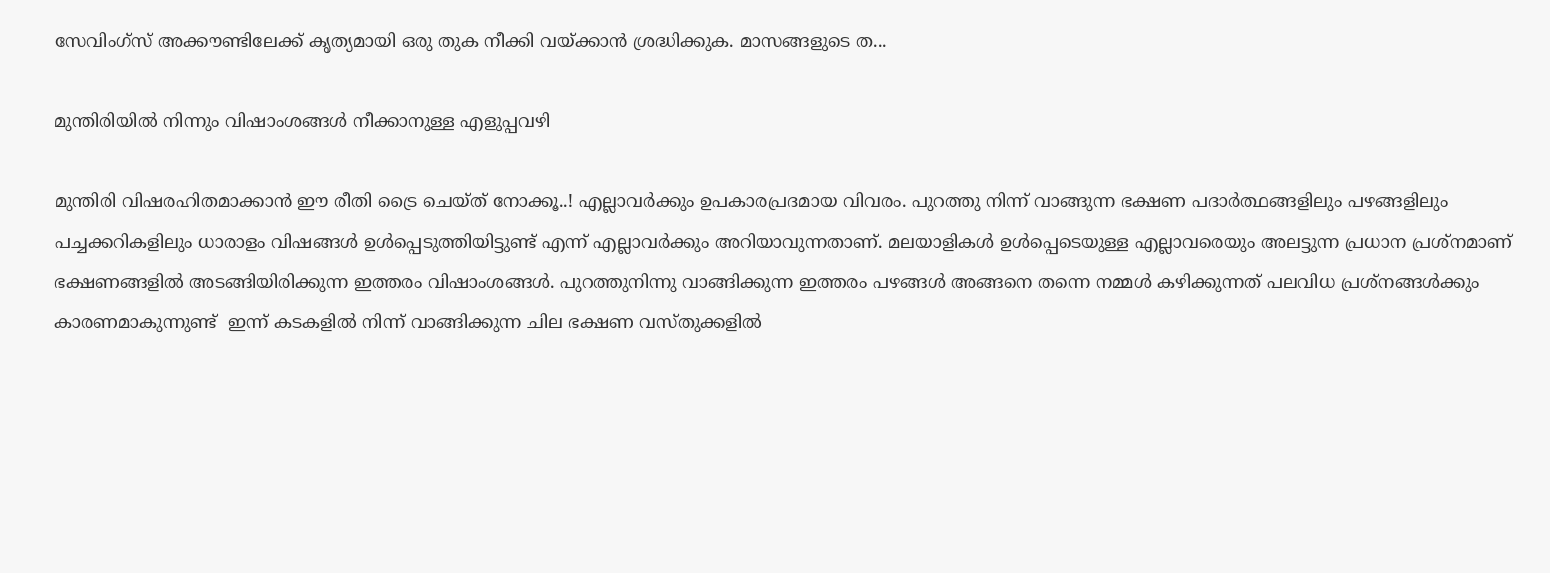സേവിംഗ്‌സ് അക്കൗണ്ടിലേക്ക് കൃത്യമായി ഒരു തുക നീക്കി വയ്ക്കാന്‍ ശ്രദ്ധിക്കുക. മാസങ്ങളുടെ ത...

മുന്തിരിയിൽ നിന്നും വിഷാംശങ്ങൾ നീക്കാനുള്ള എളുപ്പവഴി

മുന്തിരി വിഷരഹിതമാക്കാൻ ഈ രീതി ട്രൈ ചെയ്ത് നോക്കൂ..! എല്ലാവർക്കും ഉപകാരപ്രദമായ വിവരം. പുറത്തു നിന്ന് വാങ്ങുന്ന ഭക്ഷണ പദാർത്ഥങ്ങളിലും പഴങ്ങളിലും പച്ചക്കറികളിലും ധാരാളം വിഷങ്ങൾ ഉൾപ്പെടുത്തിയിട്ടുണ്ട് എന്ന് എല്ലാവർക്കും അറിയാവുന്നതാണ്. മലയാളികൾ ഉൾപ്പെടെയുള്ള എല്ലാവരെയും അലട്ടുന്ന പ്രധാന പ്രശ്നമാണ് ഭക്ഷണങ്ങളിൽ അടങ്ങിയിരിക്കുന്ന ഇത്തരം വിഷാംശങ്ങൾ. പുറത്തുനിന്നു വാങ്ങിക്കുന്ന ഇത്തരം പഴങ്ങൾ അങ്ങനെ തന്നെ നമ്മൾ കഴിക്കുന്നത് പലവിധ പ്രശ്നങ്ങൾക്കും കാരണമാകുന്നുണ്ട്  ഇന്ന് കടകളിൽ നിന്ന് വാങ്ങിക്കുന്ന ചില ഭക്ഷണ വസ്തുക്കളിൽ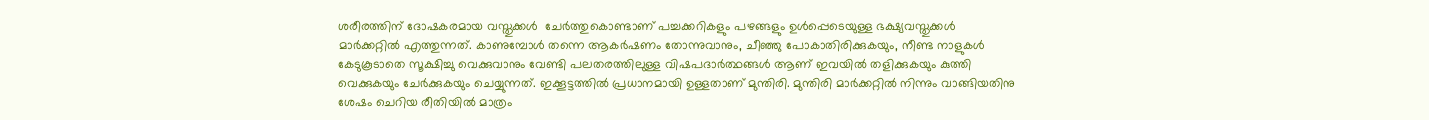ശരീരത്തിന് ദോഷകരമായ വസ്തുക്കൾ  ചേർത്തുകൊണ്ടാണ് പച്ചക്കറികളും പഴങ്ങളും ഉൾപ്പെടെയുള്ള ഭക്ഷ്യവസ്തുക്കൾ മാർക്കറ്റിൽ എത്തുന്നത്. കാണുമ്പോൾ തന്നെ ആകർഷണം തോന്നുവാനും, ചീഞ്ഞു പോകാതിരിക്കുകയും, നീണ്ട നാളുകൾ കേടുകൂടാതെ സൂക്ഷിച്ചു വെക്കുവാനും വേണ്ടി പലതരത്തിലുള്ള വിഷപദാർത്ഥങ്ങൾ ആണ് ഇവയിൽ തളിക്കുകയും കുത്തി വെക്കുകയും ചേർക്കുകയും ചെയ്യുന്നത്. ഇക്കൂട്ടത്തിൽ പ്രധാനമായി ഉള്ളതാണ് മുന്തിരി. മുന്തിരി മാർക്കറ്റിൽ നിന്നും വാങ്ങിയതിനു ശേഷം ചെറിയ രീതിയിൽ മാത്രം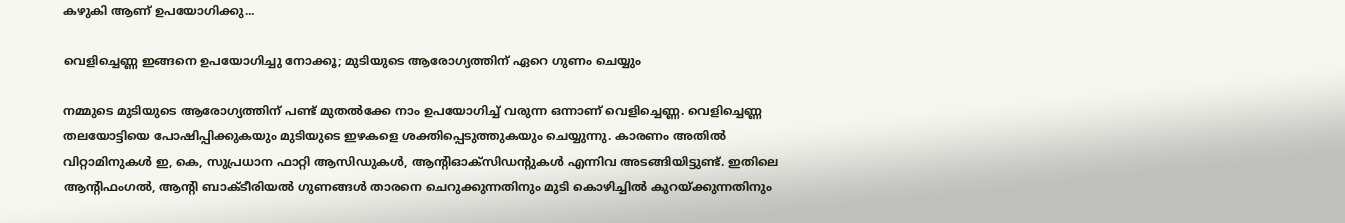കഴുകി ആണ് ഉപയോഗിക്കു...

വെളിച്ചെണ്ണ ഇങ്ങനെ ഉപയോഗിച്ചു നോക്കൂ; മുടിയുടെ ആരോഗ്യത്തിന് ഏറെ ഗുണം ചെയ്യും

നമ്മുടെ മുടിയുടെ ആരോഗ്യത്തിന് പണ്ട് മുതല്‍ക്കേ നാം ഉപയോഗിച്ച്‌ വരുന്ന ഒന്നാണ് വെളിച്ചെണ്ണ. വെളിച്ചെണ്ണ തലയോട്ടിയെ പോഷിപ്പിക്കുകയും മുടിയുടെ ഇഴകളെ ശക്തിപ്പെടുത്തുകയും ചെയ്യുന്നു. കാരണം അതില്‍ വിറ്റാമിനുകള്‍ ഇ, കെ, സുപ്രധാന ഫാറ്റി ആസിഡുകള്‍, ആൻ്റിഓക്‌സിഡൻ്റുകള്‍ എന്നിവ അടങ്ങിയിട്ടുണ്ട്. ഇതിലെ ആൻ്റിഫംഗല്‍, ആന്റി ബാക്ടീരിയല്‍ ഗുണങ്ങള്‍ താരനെ ചെറുക്കുന്നതിനും മുടി കൊഴിച്ചില്‍ കുറയ്ക്കുന്നതിനും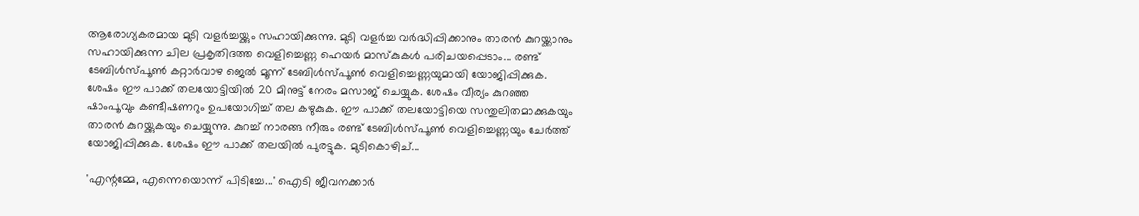ആരോഗ്യകരമായ മുടി വളർച്ചയ്ക്കും സഹായിക്കുന്നു. മുടി വളർച്ച വർദ്ധിപ്പിക്കാനും താരൻ കുറയ്ക്കാനും സഹായിക്കുന്ന ചില പ്രകൃതിദത്ത വെളിച്ചെണ്ണ ഹെയർ മാസ്കുകൾ പരിചയപ്പെടാം... രണ്ട് ടേബിള്‍സ്പൂണ്‍ കറ്റാർവാഴ ജെല്‍ മൂന്ന് ടേബിള്‍സ്പൂണ്‍ വെളിച്ചെണ്ണയുമായി യോജിപ്പിക്കുക. ശേഷം ഈ പാക്ക് തലയോട്ടിയില്‍ 20 മിനുട്ട് നേരം മസാജ് ചെയ്യുക. ശേഷം വീര്യം കുറഞ്ഞ ഷാംപൂവും കണ്ടീഷണറും ഉപയോഗിച്ച്‌ തല കഴുകുക. ഈ പാക്ക് തലയോട്ടിയെ സന്തുലിതമാക്കുകയും താരൻ കുറയ്ക്കുകയും ചെയ്യുന്നു. കുറച്ച്‌ നാരങ്ങ നീരും രണ്ട് ടേബിള്‍സ്പൂണ്‍ വെളിച്ചെണ്ണയും ചേർത്ത് യോജിപ്പിക്കുക. ശേഷം ഈ പാക്ക് തലയില്‍ പുരട്ടുക. മുടികൊഴിച്...

'എന്റമ്മേ, എന്നെയൊന്ന് പിടിച്ചേ...' ഐടി ജീവനക്കാര്‍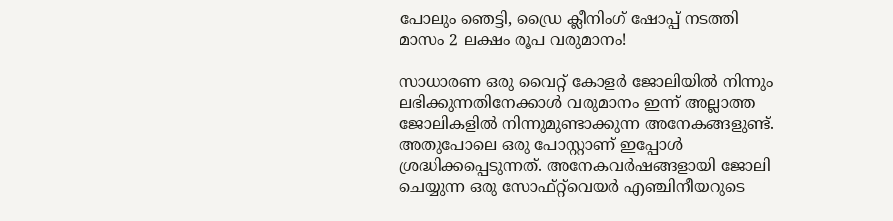പോലും ഞെട്ടി, ഡ്രൈ ക്ലീനിംഗ് ഷോപ്പ് നടത്തി മാസം 2 ലക്ഷം രൂപ വരുമാനം!

സാധാരണ ഒരു വൈറ്റ് കോളർ ജോലിയില്‍ നിന്നും ലഭിക്കുന്നതിനേക്കാള്‍ വരുമാനം ഇന്ന് അല്ലാത്ത ജോലികളില്‍ നിന്നുമുണ്ടാക്കുന്ന അനേകങ്ങളുണ്ട്. അതുപോലെ ഒരു പോസ്റ്റാണ് ഇപ്പോള്‍ ശ്രദ്ധിക്കപ്പെടുന്നത്. അനേകവർഷങ്ങളായി ജോലി ചെയ്യുന്ന ഒരു സോഫ്റ്റ്‌വെയർ എഞ്ചിനീയറുടെ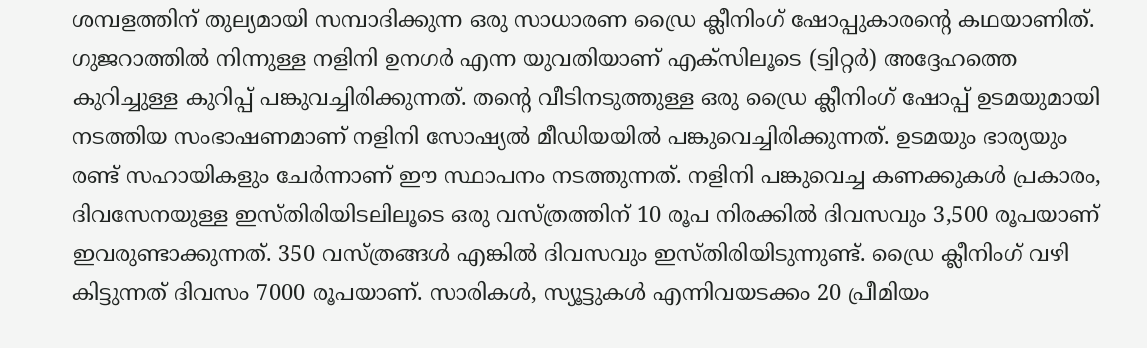ശമ്പളത്തിന് തുല്യമായി സമ്പാദിക്കുന്ന ഒരു സാധാരണ ഡ്രൈ ക്ലീനിംഗ് ഷോപ്പുകാരന്റെ കഥയാണിത്. ഗുജറാത്തില്‍ നിന്നുള്ള നളിനി ഉനഗർ എന്ന യുവതിയാണ് എക്സിലൂടെ (ട്വിറ്റർ) അദ്ദേഹത്തെ കുറിച്ചുള്ള കുറിപ്പ് പങ്കുവച്ചിരിക്കുന്നത്. തന്റെ വീടിനടുത്തുള്ള ഒരു ഡ്രൈ ക്ലീനിംഗ് ഷോപ്പ് ഉടമയുമായി നടത്തിയ സംഭാഷണമാണ് നളിനി സോഷ്യല്‍ മീഡിയയില്‍ പങ്കുവെച്ചിരിക്കുന്നത്. ഉടമയും ഭാര്യയും രണ്ട് സഹായികളും ചേർന്നാണ് ഈ സ്ഥാപനം നടത്തുന്നത്. നളിനി പങ്കുവെച്ച കണക്കുകള്‍ പ്രകാരം, ദിവസേനയുള്ള ഇസ്തിരിയിടലിലൂടെ ഒരു വസ്ത്രത്തിന് 10 രൂപ നിരക്കില്‍ ദിവസവും 3,500 രൂപയാണ് ഇവരുണ്ടാക്കുന്നത്. 350 വസ്ത്രങ്ങള്‍ എങ്കില്‍ ദിവസവും ഇസ്തിരിയിടുന്നുണ്ട്. ഡ്രൈ ക്ലീനിംഗ് വഴി കിട്ടുന്നത് ദിവസം 7000 രൂപയാണ്. സാരികള്‍, സ്യൂട്ടുകള്‍ എന്നിവയടക്കം 20 പ്രീമിയം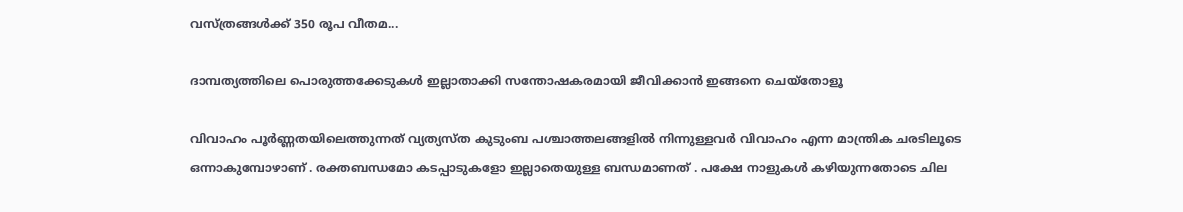വസ്ത്രങ്ങള്‍ക്ക് 350 രൂപ വീതമ...

ദാമ്പത്യത്തിലെ പൊരുത്തക്കേടുകൾ ഇല്ലാതാക്കി സന്തോഷകരമായി ജീവിക്കാൻ ഇങ്ങനെ ചെയ്തോളൂ

വിവാഹം പൂർണ്ണതയിലെത്തുന്നത് വ്യത്യസ്ത കുടുംബ പശ്ചാത്തലങ്ങളിൽ നിന്നുള്ളവർ വിവാഹം എന്ന മാന്ത്രിക ചരടിലൂടെ ഒന്നാകുമ്പോഴാണ് . രക്തബന്ധമോ കടപ്പാടുകളോ ഇല്ലാതെയുള്ള ബന്ധമാണത് . പക്ഷേ നാളുകൾ കഴിയുന്നതോടെ ചില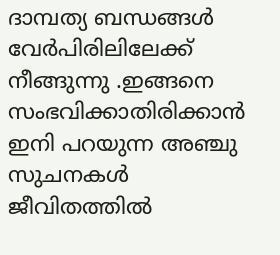ദാമ്പത്യ ബന്ധങ്ങൾ വേർപിരിലിലേക്ക് നീങ്ങുന്നു .ഇങ്ങനെ സംഭവിക്കാതിരിക്കാൻ ഇനി പറയുന്ന അഞ്ചു സുചനകൾ ജീവിതത്തിൽ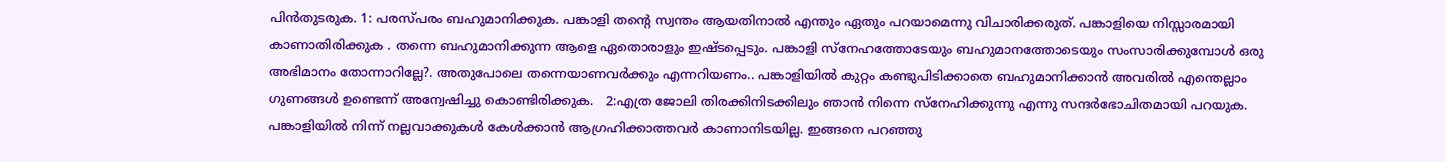പിൻതുടരുക. 1: പരസ്പരം ബഹുമാനിക്കുക. പങ്കാളി തന്റെ സ്വന്തം ആയതിനാൽ എന്തും ഏതും പറയാമെന്നു വിചാരിക്കരുത്. പങ്കാളിയെ നിസ്സാരമായി കാണാതിരിക്കുക . തന്നെ ബഹുമാനിക്കുന്ന ആളെ ഏതൊരാളും ഇഷ്ടപ്പെടും. പങ്കാളി സ്നേഹത്തോടേയും ബഹുമാനത്തോടെയും സംസാരിക്കുമ്പോൾ ഒരു അഭിമാനം തോന്നാറില്ലേ?. അതുപോലെ തന്നെയാണവർക്കും എന്നറിയണം.. പങ്കാളിയിൽ കുറ്റം കണ്ടുപിടിക്കാതെ ബഹുമാനിക്കാൻ അവരിൽ എന്തെല്ലാം ഗുണങ്ങൾ ഉണ്ടെന്ന് അന്വേഷിച്ചു കൊണ്ടിരിക്കുക.   2:എത്ര ജോലി തിരക്കിനിടക്കിലും ഞാൻ നിന്നെ സ്നേഹിക്കുന്നു എന്നു സന്ദർഭോചിതമായി പറയുക. പങ്കാളിയിൽ നിന്ന് നല്ലവാക്കുകൾ കേൾക്കാൻ ആഗ്രഹിക്കാത്തവർ കാണാനിടയില്ല. ഇങ്ങനെ പറഞ്ഞു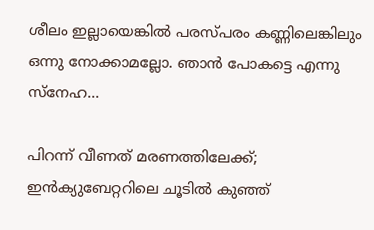ശീലം ഇല്ലായെങ്കിൽ പരസ്പരം കണ്ണിലെങ്കിലും ഒന്നു നോക്കാമല്ലോ. ഞാൻ പോകട്ടെ എന്നു സ്നേഹ...

പിറന്ന് വീണത് മരണത്തിലേക്ക്; ഇൻക്യുബേറ്ററിലെ ചൂടില്‍ കുഞ്ഞ്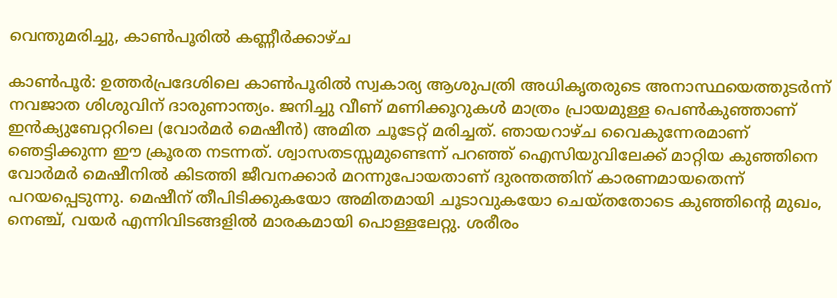വെന്തുമരിച്ചു, കാണ്‍പൂരില്‍ കണ്ണീര്‍ക്കാഴ്ച

കാണ്‍പൂർ: ഉത്തർപ്രദേശിലെ കാണ്‍പൂരില്‍ സ്വകാര്യ ആശുപത്രി അധികൃതരുടെ അനാസ്ഥയെത്തുടർന്ന് നവജാത ശിശുവിന് ദാരുണാന്ത്യം. ജനിച്ചു വീണ് മണിക്കൂറുകള്‍ മാത്രം പ്രായമുള്ള പെണ്‍കുഞ്ഞാണ് ഇൻക്യുബേറ്ററിലെ (വോർമർ മെഷീൻ) അമിത ചൂടേറ്റ് മരിച്ചത്. ഞായറാഴ്ച വൈകുന്നേരമാണ് ഞെട്ടിക്കുന്ന ഈ ക്രൂരത നടന്നത്. ശ്വാസതടസ്സമുണ്ടെന്ന് പറഞ്ഞ് ഐസിയുവിലേക്ക് മാറ്റിയ കുഞ്ഞിനെ വോർമർ മെഷീനില്‍ കിടത്തി ജീവനക്കാർ മറന്നുപോയതാണ് ദുരന്തത്തിന് കാരണമായതെന്ന് പറയപ്പെടുന്നു. മെഷീന് തീപിടിക്കുകയോ അമിതമായി ചൂടാവുകയോ ചെയ്തതോടെ കുഞ്ഞിന്റെ മുഖം, നെഞ്ച്, വയർ എന്നിവിടങ്ങളില്‍ മാരകമായി പൊള്ളലേറ്റു. ശരീരം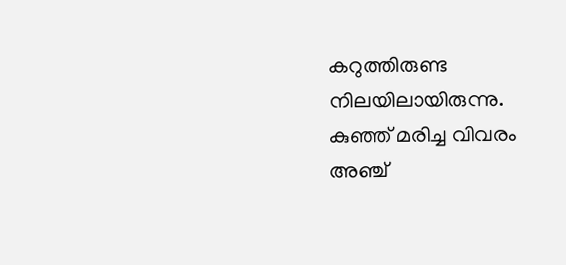കറുത്തിരുണ്ട നിലയിലായിരുന്നു. കുഞ്ഞ് മരിച്ച വിവരം അഞ്ച്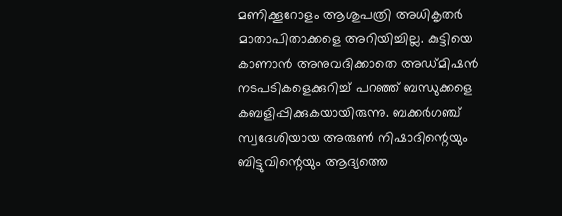മണിക്കൂറോളം ആശുപത്രി അധികൃതർ മാതാപിതാക്കളെ അറിയിച്ചില്ല. കുട്ടിയെ കാണാൻ അനുവദിക്കാതെ അഡ്മിഷൻ നടപടികളെക്കുറിച്ച്‌ പറഞ്ഞ് ബന്ധുക്കളെ കബളിപ്പിക്കുകയായിരുന്നു. ബക്കർഗഞ്ച് സ്വദേശിയായ അരുണ്‍ നിഷാദിന്റെയും ബിട്ടുവിന്റെയും ആദ്യത്തെ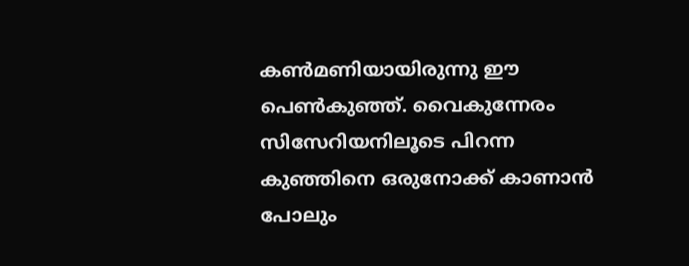കണ്‍മണിയായിരുന്നു ഈ പെണ്‍കുഞ്ഞ്. വൈകുന്നേരം സിസേറിയനിലൂടെ പിറന്ന കുഞ്ഞിനെ ഒരുനോക്ക് കാണാൻ പോലും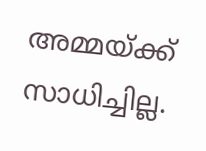അമ്മയ്ക്ക് സാധിച്ചില്ല.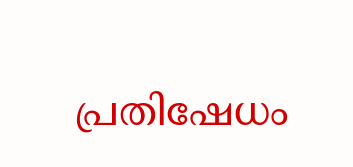പ്രതിഷേധം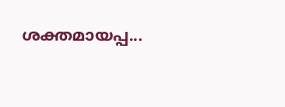ശക്തമായപ്പ...